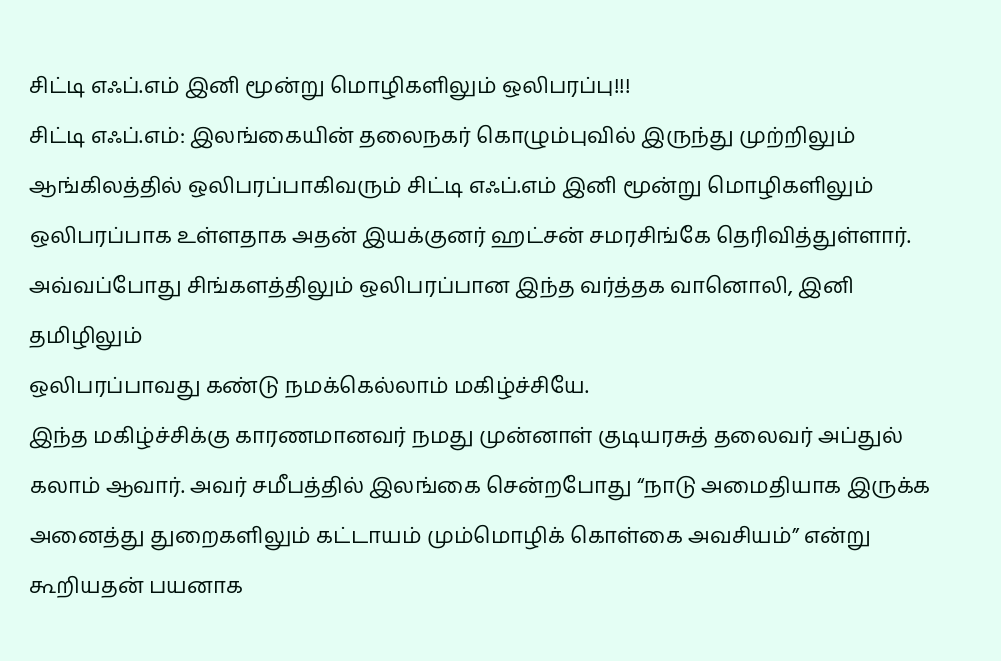சிட்டி எஃப்.எம் இனி மூன்று மொழிகளிலும் ஒலிபரப்பு!!!
சிட்டி எஃப்.எம்: இலங்கையின் தலைநகர் கொழும்புவில் இருந்து முற்றிலும்
ஆங்கிலத்தில் ஒலிபரப்பாகிவரும் சிட்டி எஃப்.எம் இனி மூன்று மொழிகளிலும்
ஒலிபரப்பாக உள்ளதாக அதன் இயக்குனர் ஹட்சன் சமரசிங்கே தெரிவித்துள்ளார்.
அவ்வப்போது சிங்களத்திலும் ஒலிபரப்பான இந்த வர்த்தக வானொலி, இனி தமிழிலும்
ஒலிபரப்பாவது கண்டு நமக்கெல்லாம் மகிழ்ச்சியே.
இந்த மகிழ்ச்சிக்கு காரணமானவர் நமது முன்னாள் குடியரசுத் தலைவர் அப்துல் கலாம் ஆவார். அவர் சமீபத்தில் இலங்கை சென்றபோது “நாடு அமைதியாக இருக்க அனைத்து துறைகளிலும் கட்டாயம் மும்மொழிக் கொள்கை அவசியம்” என்று கூறியதன் பயனாக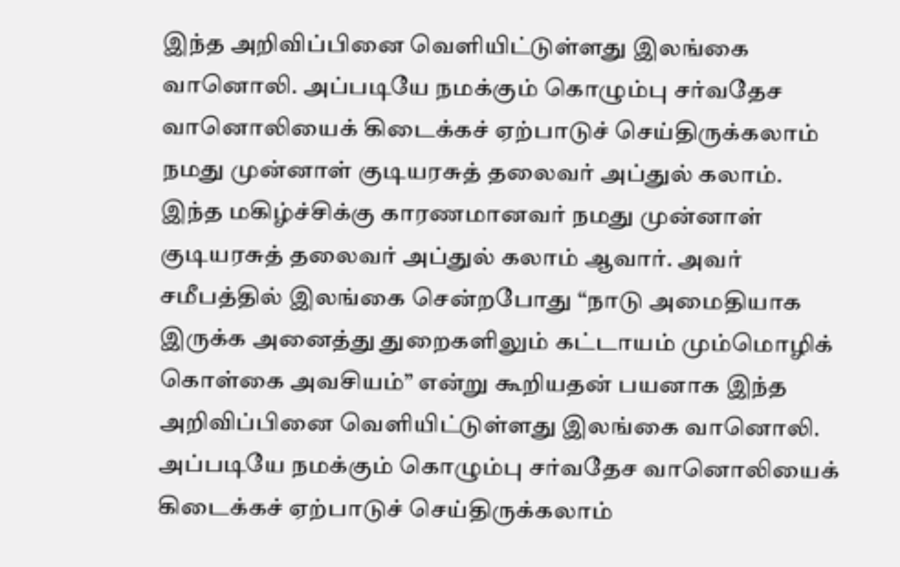இந்த அறிவிப்பினை வெளியிட்டுள்ளது இலங்கை வானொலி. அப்படியே நமக்கும் கொழும்பு சர்வதேச வானொலியைக் கிடைக்கச் ஏற்பாடுச் செய்திருக்கலாம் நமது முன்னாள் குடியரசுத் தலைவர் அப்துல் கலாம்.
இந்த மகிழ்ச்சிக்கு காரணமானவர் நமது முன்னாள் குடியரசுத் தலைவர் அப்துல் கலாம் ஆவார். அவர் சமீபத்தில் இலங்கை சென்றபோது “நாடு அமைதியாக இருக்க அனைத்து துறைகளிலும் கட்டாயம் மும்மொழிக் கொள்கை அவசியம்” என்று கூறியதன் பயனாக இந்த அறிவிப்பினை வெளியிட்டுள்ளது இலங்கை வானொலி. அப்படியே நமக்கும் கொழும்பு சர்வதேச வானொலியைக் கிடைக்கச் ஏற்பாடுச் செய்திருக்கலாம்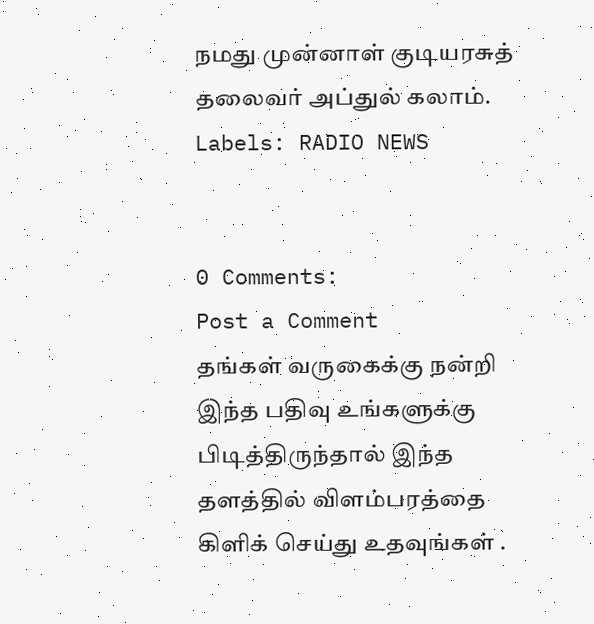நமது முன்னாள் குடியரசுத் தலைவர் அப்துல் கலாம்.
Labels: RADIO NEWS


0 Comments:
Post a Comment
தங்கள் வருகைக்கு நன்றி இந்த பதிவு உங்களுக்கு பிடித்திருந்தால் இந்த தளத்தில் விளம்பரத்தை கிளிக் செய்து உதவுங்கள் .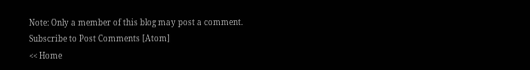Note: Only a member of this blog may post a comment.
Subscribe to Post Comments [Atom]
<< Home